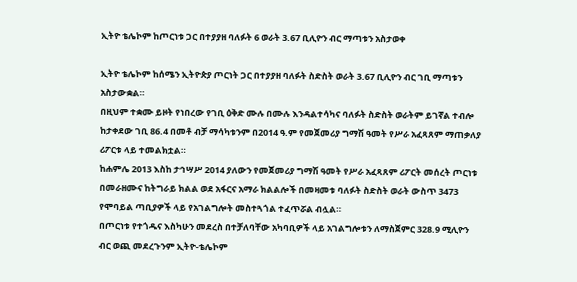ኢትዮ ቴሌኮም ከጦርነቱ ጋር በተያያዘ ባለፉት 6 ወራት 3.67 ቢሊዮን ብር ማጣቱን አስታወቀ

ኢትዮ ቴሌኮም ከሰሜን ኢትዮጵያ ጦርነት ጋር በተያያዘ ባለፉት ስድስት ወራት 3.67 ቢሊዮን ብር ገቢ ማጣቱን አስታውቋል።
በዚህም ተቋሙ ይዞት የነበረው የገቢ ዕቅድ ሙሉ በሙሉ እንዳልተሳካና ባለፉት ስድስት ወራትም ይገኛል ተብሎ ከታቀደው ገቢ 86.4 በመቶ ብቻ ማሳካቱንም በ2014 ዓ.ም የመጀመሪያ ግማሽ ዓመት የሥራ አፈጻጸም ማጠቃለያ ሪፖርቱ ላይ ተመልክቷል።
ከሐምሌ 2013 እስከ ታኅሣሥ 2014 ያለውን የመጀመሪያ ግማሽ ዓመት የሥራ አፈጻጸም ሪፖርት መሰረት ጦርነቱ በመራዘሙና ከትግራይ ክልል ወደ አፋርና አማራ ክልልሎች በመዛመቱ ባለፉት ስድስት ወራት ውስጥ 3473 የሞባይል ጣቢያዎች ላይ የአገልግሎት መስተጓጎል ተፈጥሯል ብሏል።
በጦርነቱ የተጎዱና እስካሁን መደረስ በተቻለባቸው አካባቢዎች ላይ አገልግሎቱን ለማስጀምር 328.9 ሚሊዮን ብር ወጪ መደረጉንም ኢትዮ-ቴሌኮም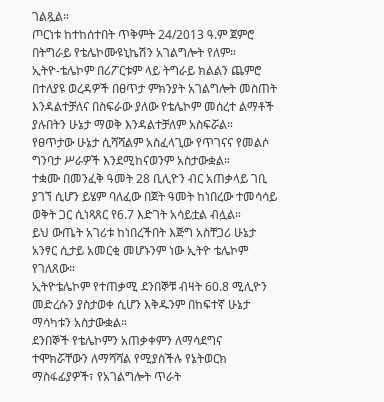ገልጿል።
ጦርነቱ ከተከሰተበት ጥቅምት 24/2013 ዓ.ም ጀምሮ በትግራይ የቴሌኮሙዩኒኬሽን አገልግሎት የለም።
ኢትዮ-ቴሌኮም በሪፖርቱም ላይ ትግራይ ክልልን ጨምሮ በተለያዩ ወረዳዎች በፀጥታ ምክንያት አገልግሎት መስጠት እንዳልተቻለና በስፍራው ያለው የቴሌኮም መሰረተ ልማቶች ያሉበትን ሁኔታ ማወቅ እንዳልተቻለም አስፍሯል።
የፀጥታው ሁኔታ ሲሻሻልም አስፈላጊው የጥገናና የመልሶ ግንባታ ሥራዎች እንደሚከናወንም አስታውቋል።
ተቋሙ በመንፈቅ ዓመት 28 ቢሊዮን ብር አጠቃላይ ገቢ ያገኘ ሲሆን ይሄም ባለፈው በጀት ዓመት ከነበረው ተመሳሳይ ወቅት ጋር ሲነጻጸር የ6.7 እድገት አሳይቷል ብሏል።
ይህ ውጤት አገሪቱ ከነበረችበት እጅግ አስቸጋሪ ሁኔታ አንፃር ሲታይ አመርቂ መሆኑንም ነው ኢትዮ ቴሌኮም የገለጸው።
ኢትዮቴሌኮም የተጠቃሚ ደንበኞቹ ብዛት 60.8 ሚሊዮን መድረሱን ያስታወቀ ሲሆን እቅዱንም በከፍተኛ ሁኔታ ማሳካቱን አስታውቋል።
ደንበኞች የቴሌኮምን አጠቃቀምን ለማሳደግና ተሞክሯቸውን ለማሻሻል የሚያስችሉ የኔትወርክ ማስፋፊያዎች፣ የአገልግሎት ጥራት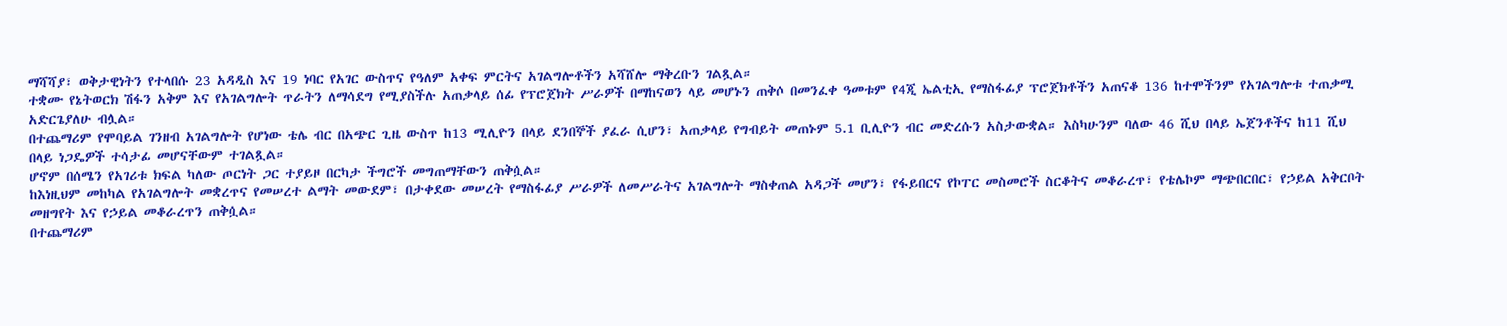ማሻሻያ፣ ወቅታዊነትን የተላበሱ 23 አዳዲስ እና 19 ነባር የአገር ውስጥና የዓለም አቀፍ ምርትና አገልግሎቶችን አሻሸሎ ማቅረቡን ገልጿል።
ተቋሙ የኔትወርክ ሽፋን አቅም እና የአገልግሎት ጥራትን ለማሳደግ የሚያስችሉ አጠቃላይ ሰፊ የፕሮጀክት ሥራዎች በማከናወን ላይ መሆኑን ጠቅሶ በመንፈቀ ዓመቱም የ4ጂ ኤልቲኢ የማስፋፊያ ፕሮጀክቶችን አጠናቆ 136 ከተሞችንም የአገልግሎቱ ተጠቃሚ አድርጌያለሁ ብሏል።
በተጨማሪም የሞባይል ገንዘብ አገልግሎት የሆነው ቴሌ ብር በአጭር ጊዜ ውስጥ ከ13 ሚሊዮን በላይ ደንበኞች ያፈራ ሲሆን፣ አጠቃላይ የግብይት መጠኑም 5.1 ቢሊዮን ብር መድረሱን አስታውቋል። እስካሁንም ባለው 46 ሺህ በላይ ኤጀንቶችና ከ11 ሺህ በላይ ነጋዴዎች ተሳታፊ መሆናቸውም ተገልጿል።
ሆኖም በሰሜን የአገሪቱ ክፍል ካለው ጦርነት ጋር ተያይዞ በርካታ ችግሮች መግጠማቸውን ጠቅሷል።
ከእነዚህም መከካል የአገልግሎት መቋረጥና የመሠረተ ልማት መውደም፣ በታቀደው መሠረት የማስፋፊያ ሥራዎች ለመሥራትና አገልግሎት ማስቀጠል አዳጋች መሆን፣ የፋይበርና የኮፐር መስመሮች ስርቆትና መቆራረጥ፣ የቴሌኮም ማጭበርበር፣ የኃይል አቅርቦት መዘግየት እና የኃይል መቆራረጥን ጠቅሷል።
በተጨማሪም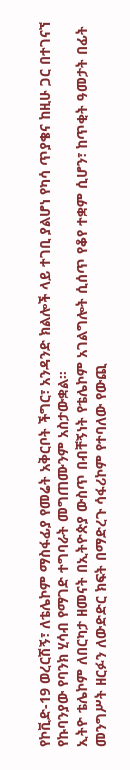የኮቪድ-19 ወረርሽኝ፣ ለቴሌኮም ማስፋፊያ የመሬት አቅርቦት ችግር፣ አንዳንድ ክልሎች ላይ ተገቢ ያልሆነ የካሳ ጥያቄና ከዚሁ ጋር በተገናኘ የኩባንያው የባንክ ሂሳብ የማገድ ተግባራት መግጠሙንም አስታውቋል።
ኢትዮ ቴሌኮም ለበርካታ ዘመናት በኢትዮጵያ ውስጥ በብቸኝነት የቴሌኮም አገልግሎት ሲሰጥ የቆየ ተቋም ሲሆን፣ ከጥቂት ዓመታት በፊት መንግሥት ዘርፉን ለውድድር ክፍት በማድረጉ ሳፋሪኮም የተባለው የውጪ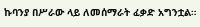ኩባንያ በሥራው ላይ ለመሰማራት ፈቃድ አግንቷል።